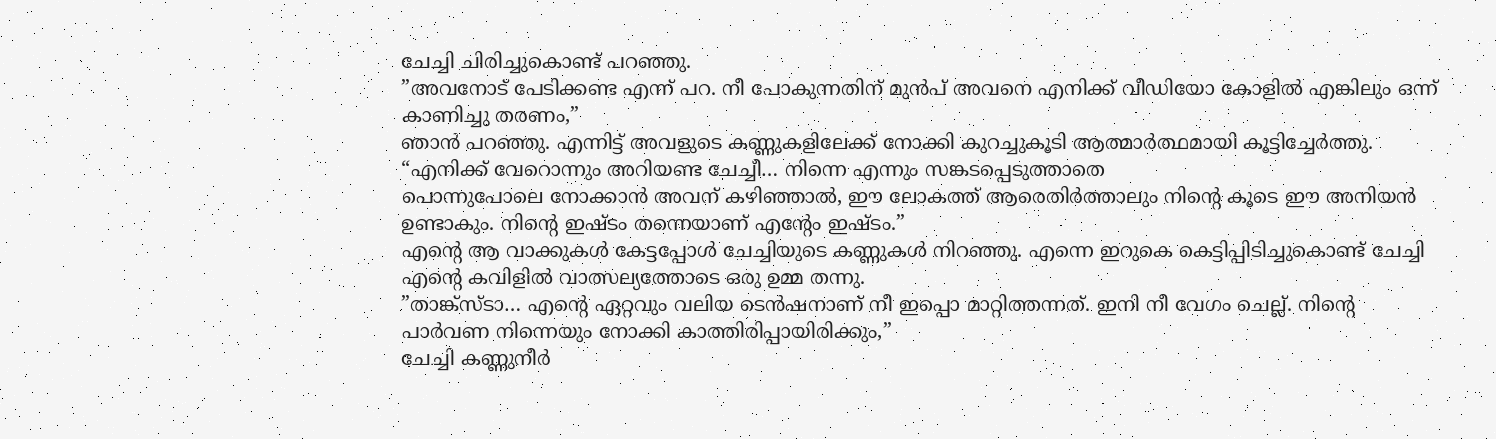ചേച്ചി ചിരിച്ചുകൊണ്ട് പറഞ്ഞു.
”അവനോട് പേടിക്കണ്ട എന്ന് പറ. നീ പോകുന്നതിന് മുൻപ് അവനെ എനിക്ക് വീഡിയോ കോളിൽ എങ്കിലും ഒന്ന് കാണിച്ചു തരണം,”
ഞാൻ പറഞ്ഞു. എന്നിട്ട് അവളുടെ കണ്ണുകളിലേക്ക് നോക്കി കുറച്ചുകൂടി ആത്മാർത്ഥമായി കൂട്ടിച്ചേർത്തു.
“എനിക്ക് വേറൊന്നും അറിയണ്ട ചേച്ചീ… നിന്നെ എന്നും സങ്കടപ്പെടുത്താതെ
പൊന്നുപോലെ നോക്കാൻ അവന് കഴിഞ്ഞാൽ, ഈ ലോകത്ത് ആരെതിർത്താലും നിന്റെ കൂടെ ഈ അനിയൻ ഉണ്ടാകും. നിന്റെ ഇഷ്ടം തന്നെയാണ് എന്റേം ഇഷ്ടം.”
എന്റെ ആ വാക്കുകൾ കേട്ടപ്പോൾ ചേച്ചിയുടെ കണ്ണുകൾ നിറഞ്ഞു. എന്നെ ഇറുകെ കെട്ടിപ്പിടിച്ചുകൊണ്ട് ചേച്ചി എന്റെ കവിളിൽ വാത്സല്യത്തോടെ ഒരു ഉമ്മ തന്നു.
”താങ്ക്സ്ടാ… എന്റെ ഏറ്റവും വലിയ ടെൻഷനാണ് നീ ഇപ്പൊ മാറ്റിത്തന്നത്. ഇനി നീ വേഗം ചെല്ല്. നിന്റെ പാർവണ നിന്നെയും നോക്കി കാത്തിരിപ്പായിരിക്കും,”
ചേച്ചി കണ്ണുനീർ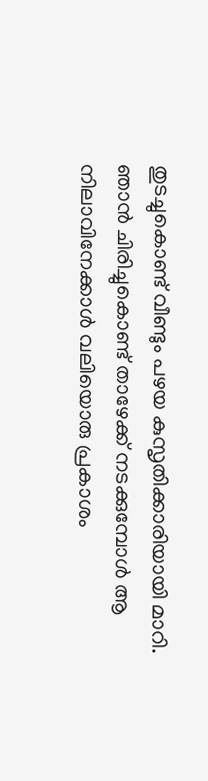തുടച്ചുകൊണ്ട് വീണ്ടും പഴയ കുസൃതിക്കാരിയായി മാറി.
ഞാൻ ചിരിച്ചുകൊണ്ട് താഴേക്ക് നടക്കുമ്പോൾ ആ നിലാവിനേക്കാൾ വലിയൊരു പ്രകാശം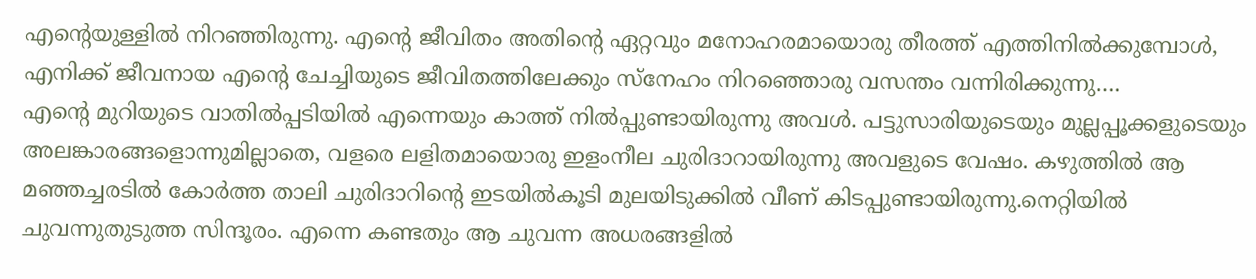എന്റെയുള്ളിൽ നിറഞ്ഞിരുന്നു. എന്റെ ജീവിതം അതിന്റെ ഏറ്റവും മനോഹരമായൊരു തീരത്ത് എത്തിനിൽക്കുമ്പോൾ, എനിക്ക് ജീവനായ എന്റെ ചേച്ചിയുടെ ജീവിതത്തിലേക്കും സ്നേഹം നിറഞ്ഞൊരു വസന്തം വന്നിരിക്കുന്നു….
എന്റെ മുറിയുടെ വാതിൽപ്പടിയിൽ എന്നെയും കാത്ത് നിൽപ്പുണ്ടായിരുന്നു അവൾ. പട്ടുസാരിയുടെയും മുല്ലപ്പൂക്കളുടെയും അലങ്കാരങ്ങളൊന്നുമില്ലാതെ, വളരെ ലളിതമായൊരു ഇളംനീല ചുരിദാറായിരുന്നു അവളുടെ വേഷം. കഴുത്തിൽ ആ മഞ്ഞച്ചരടിൽ കോർത്ത താലി ചുരിദാറിന്റെ ഇടയിൽകൂടി മുലയിടുക്കിൽ വീണ് കിടപ്പുണ്ടായിരുന്നു.നെറ്റിയിൽ ചുവന്നുതുടുത്ത സിന്ദൂരം. എന്നെ കണ്ടതും ആ ചുവന്ന അധരങ്ങളിൽ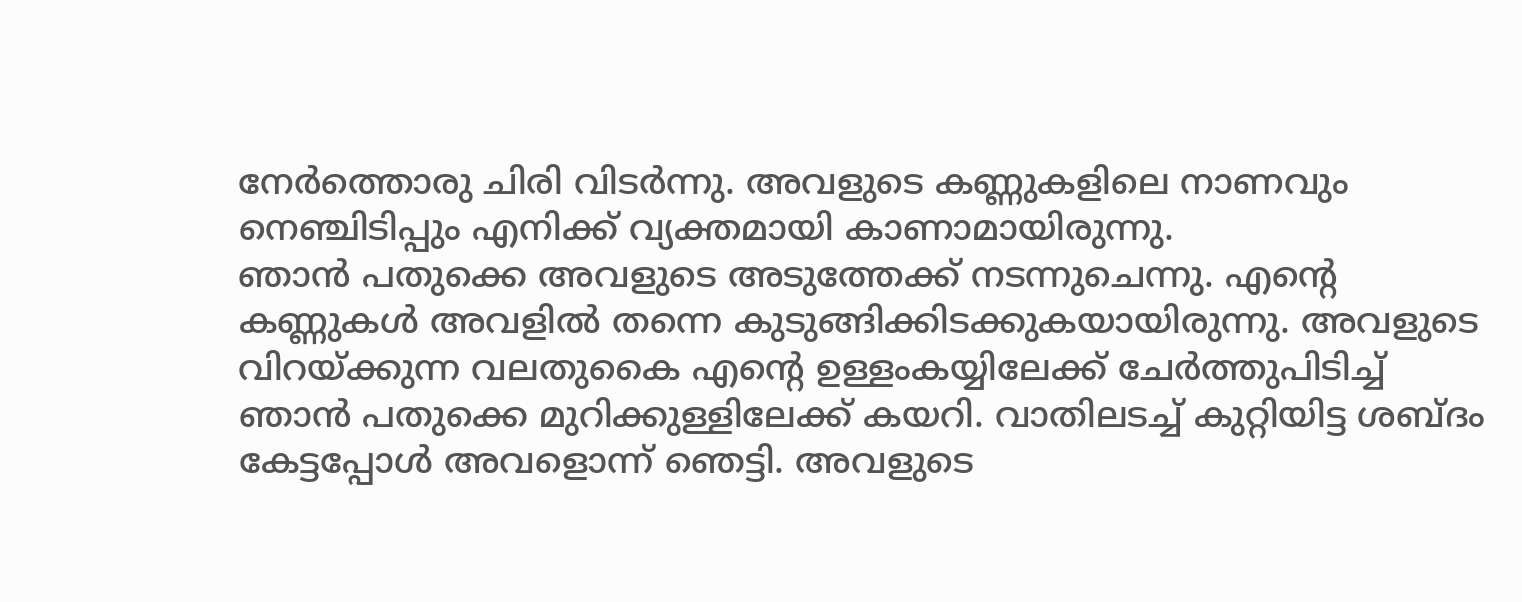നേർത്തൊരു ചിരി വിടർന്നു. അവളുടെ കണ്ണുകളിലെ നാണവും നെഞ്ചിടിപ്പും എനിക്ക് വ്യക്തമായി കാണാമായിരുന്നു.
ഞാൻ പതുക്കെ അവളുടെ അടുത്തേക്ക് നടന്നുചെന്നു. എന്റെ കണ്ണുകൾ അവളിൽ തന്നെ കുടുങ്ങിക്കിടക്കുകയായിരുന്നു. അവളുടെ വിറയ്ക്കുന്ന വലതുകൈ എന്റെ ഉള്ളംകയ്യിലേക്ക് ചേർത്തുപിടിച്ച് ഞാൻ പതുക്കെ മുറിക്കുള്ളിലേക്ക് കയറി. വാതിലടച്ച് കുറ്റിയിട്ട ശബ്ദം കേട്ടപ്പോൾ അവളൊന്ന് ഞെട്ടി. അവളുടെ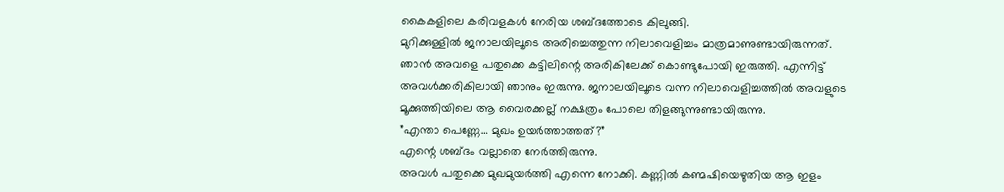കൈകളിലെ കരിവളകൾ നേരിയ ശബ്ദത്തോടെ കിലുങ്ങി.
മുറിക്കുള്ളിൽ ജനാലയിലൂടെ അരിച്ചെത്തുന്ന നിലാവെളിച്ചം മാത്രമാണുണ്ടായിരുന്നത്. ഞാൻ അവളെ പതുക്കെ കട്ടിലിന്റെ അരികിലേക്ക് കൊണ്ടുപോയി ഇരുത്തി. എന്നിട്ട് അവൾക്കരികിലായി ഞാനും ഇരുന്നു. ജനാലയിലൂടെ വന്ന നിലാവെളിച്ചത്തിൽ അവളുടെ മൂക്കുത്തിയിലെ ആ വൈരക്കല്ല് നക്ഷത്രം പോലെ തിളങ്ങുന്നുണ്ടായിരുന്നു.
”എന്താ പെണ്ണേ… മുഖം ഉയർത്താത്തത്?”
എന്റെ ശബ്ദം വല്ലാതെ നേർത്തിരുന്നു.
അവൾ പതുക്കെ മുഖമുയർത്തി എന്നെ നോക്കി. കണ്ണിൽ കണ്മഷിയെഴുതിയ ആ ഇളം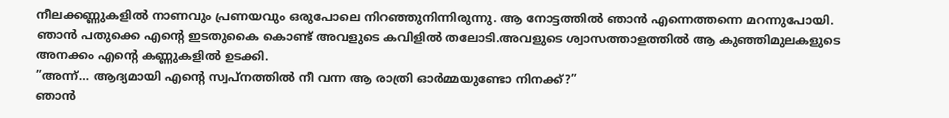നീലക്കണ്ണുകളിൽ നാണവും പ്രണയവും ഒരുപോലെ നിറഞ്ഞുനിന്നിരുന്നു. ആ നോട്ടത്തിൽ ഞാൻ എന്നെത്തന്നെ മറന്നുപോയി. ഞാൻ പതുക്കെ എന്റെ ഇടതുകൈ കൊണ്ട് അവളുടെ കവിളിൽ തലോടി.അവളുടെ ശ്വാസത്താളത്തിൽ ആ കുഞ്ഞിമുലകളുടെ അനക്കം എന്റെ കണ്ണുകളിൽ ഉടക്കി.
”അന്ന്… ആദ്യമായി എന്റെ സ്വപ്നത്തിൽ നീ വന്ന ആ രാത്രി ഓർമ്മയുണ്ടോ നിനക്ക്?”
ഞാൻ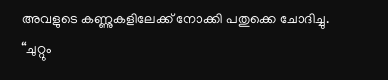അവളുടെ കണ്ണുകളിലേക്ക് നോക്കി പതുക്കെ ചോദിച്ചു.
“ചുറ്റും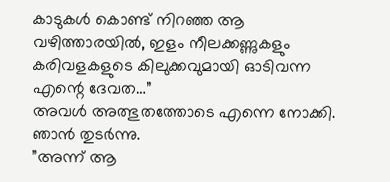കാടുകൾ കൊണ്ട് നിറഞ്ഞ ആ വഴിത്താരയിൽ, ഇളം നീലക്കണ്ണുകളും കരിവളകളുടെ കിലുക്കവുമായി ഓടിവന്ന എന്റെ ദേവത…”
അവൾ അത്ഭുതത്തോടെ എന്നെ നോക്കി. ഞാൻ തുടർന്നു.
”അന്ന് ആ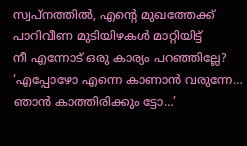സ്വപ്നത്തിൽ, എന്റെ മുഖത്തേക്ക് പാറിവീണ മുടിയിഴകൾ മാറ്റിയിട്ട്
നീ എന്നോട് ഒരു കാര്യം പറഞ്ഞില്ലേ? ‘എപ്പോഴോ എന്നെ കാണാൻ വരുന്നേ… ഞാൻ കാത്തിരിക്കും ട്ടോ…’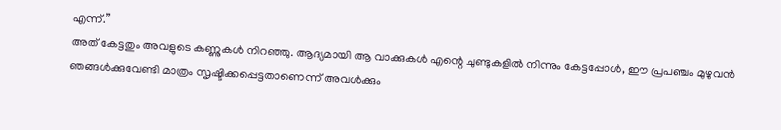എന്ന്.”
അത് കേട്ടതും അവളുടെ കണ്ണുകൾ നിറഞ്ഞു. ആദ്യമായി ആ വാക്കുകൾ എന്റെ ചുണ്ടുകളിൽ നിന്നും കേട്ടപ്പോൾ, ഈ പ്രപഞ്ചം മുഴുവൻ ഞങ്ങൾക്കുവേണ്ടി മാത്രം സൃഷ്ടിക്കപ്പെട്ടതാണെന്ന് അവൾക്കും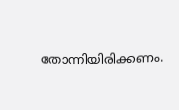തോന്നിയിരിക്കണം.